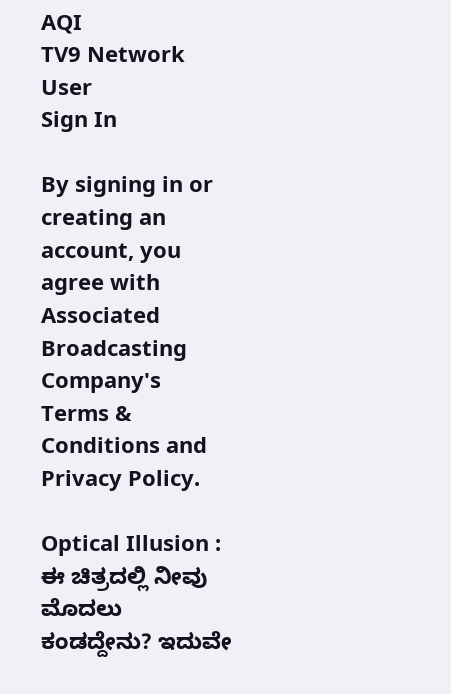AQI
TV9 Network
User
Sign In

By signing in or creating an account, you agree with Associated Broadcasting Company's Terms & Conditions and Privacy Policy.

Optical Illusion : ಈ ಚಿತ್ರದಲ್ಲಿ ನೀವು ಮೊದಲು ಕಂಡದ್ದೇನು? ಇದುವೇ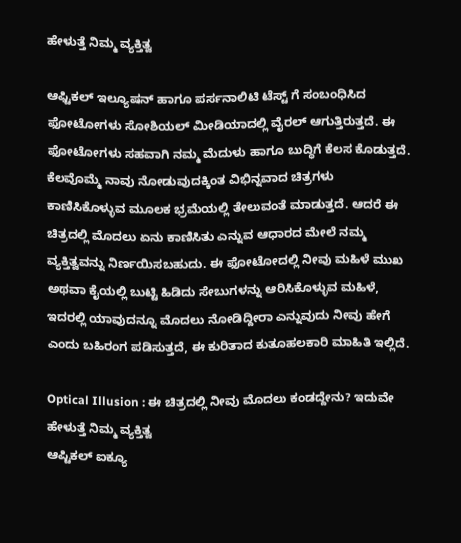ಹೇಳುತ್ತೆ ನಿಮ್ಮ ವ್ಯಕ್ತಿತ್ವ

ಆಫ್ಟಿಕಲ್ ಇಲ್ಯೂಷನ್ ಹಾಗೂ ಪರ್ಸನಾಲಿಟಿ ಟೆಸ್ಟ್ ಗೆ ಸಂಬಂಧಿಸಿದ ಫೋಟೋಗಳು ಸೋಶಿಯಲ್ ಮೀಡಿಯಾದಲ್ಲಿ ವೈರಲ್ ಆಗುತ್ತಿರುತ್ತದೆ. ಈ ಫೋಟೋಗಳು ಸಹವಾಗಿ ನಮ್ಮ ಮೆದುಳು ಹಾಗೂ ಬುದ್ಧಿಗೆ ಕೆಲಸ ಕೊಡುತ್ತದೆ. ಕೆಲವೊಮ್ಮೆ ನಾವು ನೋಡುವುದಕ್ಕಿಂತ ವಿಭಿನ್ನವಾದ ಚಿತ್ರಗಳು ಕಾಣಿಸಿಕೊಳ್ಳುವ ಮೂಲಕ ಭ್ರಮೆಯಲ್ಲಿ ತೇಲುವಂತೆ ಮಾಡುತ್ತದೆ. ಆದರೆ ಈ ಚಿತ್ರದಲ್ಲಿ ಮೊದಲು ಏನು ಕಾಣಿಸಿತು ಎನ್ನುವ ಆಧಾರದ ಮೇಲೆ ನಮ್ಮ ವ್ಯಕ್ತಿತ್ವವನ್ನು ನಿರ್ಣಯಿಸಬಹುದು. ಈ ಫೋಟೋದಲ್ಲಿ ನೀವು ಮಹಿಳೆ ಮುಖ ಅಥವಾ ಕೈಯಲ್ಲಿ ಬುಟ್ಟಿ ಹಿಡಿದು ಸೇಬುಗಳನ್ನು ಆರಿಸಿಕೊಳ್ಳುವ ಮಹಿಳೆ, ಇದರಲ್ಲಿ ಯಾವುದನ್ನೂ ಮೊದಲು ನೋಡಿದ್ದೀರಾ ಎನ್ನುವುದು ನೀವು ಹೇಗೆ ಎಂದು ಬಹಿರಂಗ ಪಡಿಸುತ್ತದೆ, ಈ ಕುರಿತಾದ ಕುತೂಹಲಕಾರಿ ಮಾಹಿತಿ ಇಲ್ಲಿದೆ.

Optical Illusion : ಈ ಚಿತ್ರದಲ್ಲಿ ನೀವು ಮೊದಲು ಕಂಡದ್ದೇನು? ಇದುವೇ ಹೇಳುತ್ತೆ ನಿಮ್ಮ ವ್ಯಕ್ತಿತ್ವ
ಆಪ್ಟಿಕಲ್ ಐಕ್ಯೂ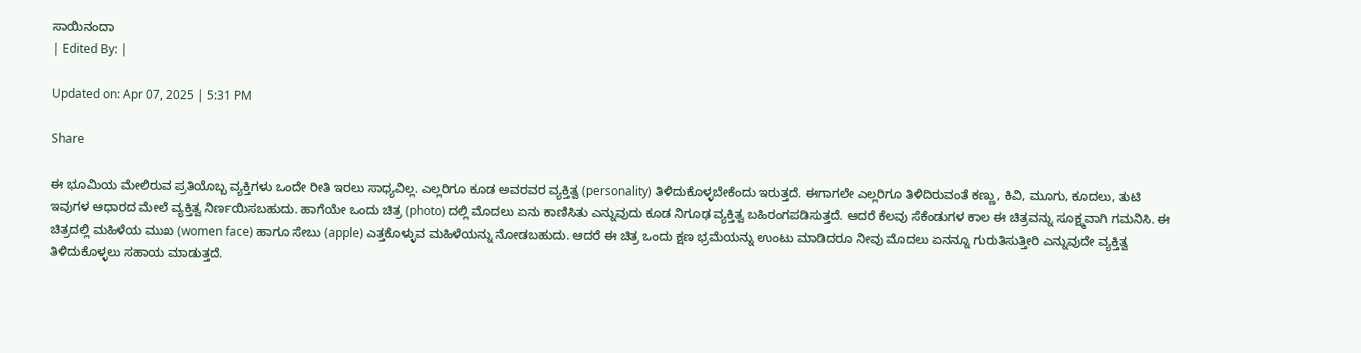ಸಾಯಿನಂದಾ
| Edited By: |

Updated on: Apr 07, 2025 | 5:31 PM

Share

ಈ ಭೂಮಿಯ ಮೇಲಿರುವ ಪ್ರತಿಯೊಬ್ಬ ವ್ಯಕ್ತಿಗಳು ಒಂದೇ ರೀತಿ ಇರಲು ಸಾಧ್ಯವಿಲ್ಲ. ಎಲ್ಲರಿಗೂ ಕೂಡ ಅವರವರ ವ್ಯಕ್ತಿತ್ವ (personality) ತಿಳಿದುಕೊಳ್ಳಬೇಕೆಂದು ಇರುತ್ತದೆ. ಈಗಾಗಲೇ ಎಲ್ಲರಿಗೂ ತಿಳಿದಿರುವಂತೆ ಕಣ್ಣು, ಕಿವಿ, ಮೂಗು, ಕೂದಲು, ತುಟಿ ಇವುಗಳ ಆಧಾರದ ಮೇಲೆ ವ್ಯಕ್ತಿತ್ವ ನಿರ್ಣಯಿಸಬಹುದು. ಹಾಗೆಯೇ ಒಂದು ಚಿತ್ರ (photo) ದಲ್ಲಿ ಮೊದಲು ಏನು ಕಾಣಿಸಿತು ಎನ್ನುವುದು ಕೂಡ ನಿಗೂಢ ವ್ಯಕ್ತಿತ್ವ ಬಹಿರಂಗಪಡಿಸುತ್ತದೆ. ಆದರೆ ಕೆಲವು ಸೆಕೆಂಡುಗಳ ಕಾಲ ಈ ಚಿತ್ರವನ್ನು ಸೂಕ್ಷ್ಮವಾಗಿ ಗಮನಿಸಿ. ಈ ಚಿತ್ರದಲ್ಲಿ ಮಹಿಳೆಯ ಮುಖ (women face) ಹಾಗೂ ಸೇಬು (apple) ಎತ್ತಕೊಳ್ಳುವ ಮಹಿಳೆಯನ್ನು ನೋಡಬಹುದು. ಆದರೆ ಈ ಚಿತ್ರ ಒಂದು ಕ್ಷಣ ಭ್ರಮೆಯನ್ನು ಉಂಟು ಮಾಡಿದರೂ ನೀವು ಮೊದಲು ಏನನ್ನೂ ಗುರುತಿಸುತ್ತೀರಿ ಎನ್ನುವುದೇ ವ್ಯಕ್ತಿತ್ವ ತಿಳಿದುಕೊಳ್ಳಲು ಸಹಾಯ ಮಾಡುತ್ತದೆ.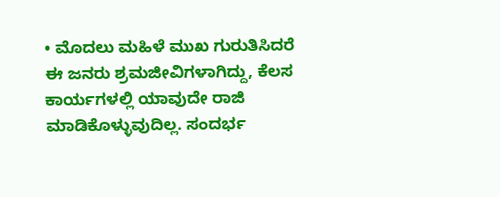• ಮೊದಲು ಮಹಿಳೆ ಮುಖ ಗುರುತಿಸಿದರೆ ಈ ಜನರು ಶ್ರಮಜೀವಿಗಳಾಗಿದ್ದು, ಕೆಲಸ ಕಾರ್ಯಗಳಲ್ಲಿ ಯಾವುದೇ ರಾಜಿ ಮಾಡಿಕೊಳ್ಳುವುದಿಲ್ಲ. ಸಂದರ್ಭ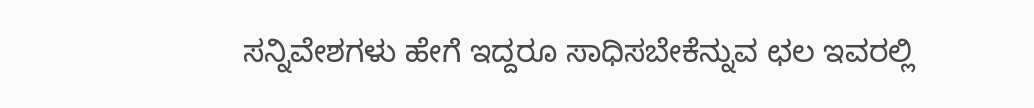ಸನ್ನಿವೇಶಗಳು ಹೇಗೆ ಇದ್ದರೂ ಸಾಧಿಸಬೇಕೆನ್ನುವ ಛಲ ಇವರಲ್ಲಿ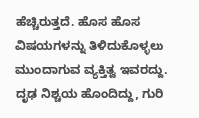ಹೆಚ್ಚಿರುತ್ತದೆ. ಹೊಸ ಹೊಸ ವಿಷಯಗಳನ್ನು ತಿಳಿದುಕೊಳ್ಳಲು ಮುಂದಾಗುವ ವ್ಯಕ್ತಿತ್ವ ಇವರದ್ದು. ದೃಢ ನಿಶ್ಚಯ ಹೊಂದಿದ್ದು, ಗುರಿ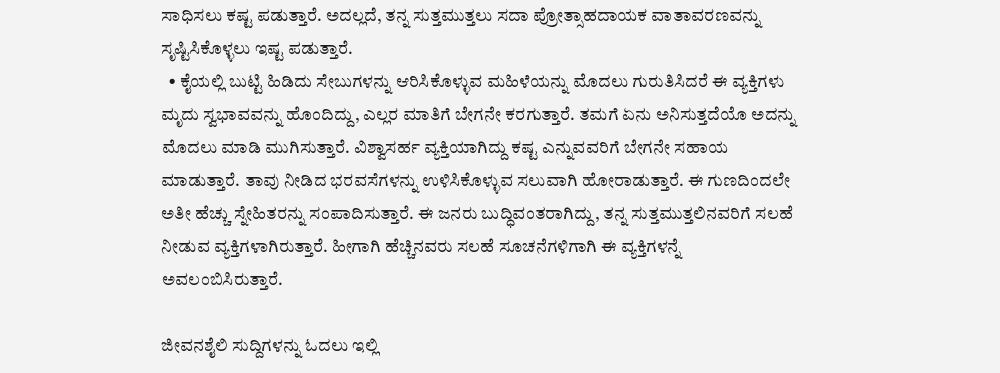ಸಾಧಿಸಲು ಕಷ್ಟ ಪಡುತ್ತಾರೆ. ಅದಲ್ಲದೆ, ತನ್ನ ಸುತ್ತಮುತ್ತಲು ಸದಾ ಪ್ರೋತ್ಸಾಹದಾಯಕ ವಾತಾವರಣವನ್ನು ಸೃಷ್ಟಿಸಿಕೊಳ್ಳಲು ಇಷ್ಟ ಪಡುತ್ತಾರೆ.
  • ಕೈಯಲ್ಲಿ ಬುಟ್ಟಿ ಹಿಡಿದು ಸೇಬುಗಳನ್ನು ಆರಿಸಿಕೊಳ್ಳುವ ಮಹಿಳೆಯನ್ನು ಮೊದಲು ಗುರುತಿಸಿದರೆ ಈ ವ್ಯಕ್ತಿಗಳು ಮೃದು ಸ್ವಭಾವವನ್ನು ಹೊಂದಿದ್ದು, ಎಲ್ಲರ ಮಾತಿಗೆ ಬೇಗನೇ ಕರಗುತ್ತಾರೆ. ತಮಗೆ ಏನು ಅನಿಸುತ್ತದೆಯೊ ಅದನ್ನು ಮೊದಲು ಮಾಡಿ ಮುಗಿಸುತ್ತಾರೆ. ವಿಶ್ವಾಸರ್ಹ ವ್ಯಕ್ತಿಯಾಗಿದ್ದು ಕಷ್ಟ ಎನ್ನುವವರಿಗೆ ಬೇಗನೇ ಸಹಾಯ ಮಾಡುತ್ತಾರೆ. ತಾವು ನೀಡಿದ ಭರವಸೆಗಳನ್ನು ಉಳಿಸಿಕೊಳ್ಳುವ ಸಲುವಾಗಿ ಹೋರಾಡುತ್ತಾರೆ. ಈ ಗುಣದಿಂದಲೇ ಅತೀ ಹೆಚ್ಚು ಸ್ನೇಹಿತರನ್ನು ಸಂಪಾದಿಸುತ್ತಾರೆ. ಈ ಜನರು ಬುದ್ಧಿವಂತರಾಗಿದ್ದು, ತನ್ನ ಸುತ್ತಮುತ್ತಲಿನವರಿಗೆ ಸಲಹೆ ನೀಡುವ ವ್ಯಕ್ತಿಗಳಾಗಿರುತ್ತಾರೆ. ಹೀಗಾಗಿ ಹೆಚ್ಚಿನವರು ಸಲಹೆ ಸೂಚನೆಗಳಿಗಾಗಿ ಈ ವ್ಯಕ್ತಿಗಳನ್ನೆ ಅವಲಂಬಿಸಿರುತ್ತಾರೆ.

ಜೀವನಶೈಲಿ ಸುದ್ದಿಗಳನ್ನು ಓದಲು ಇಲ್ಲಿ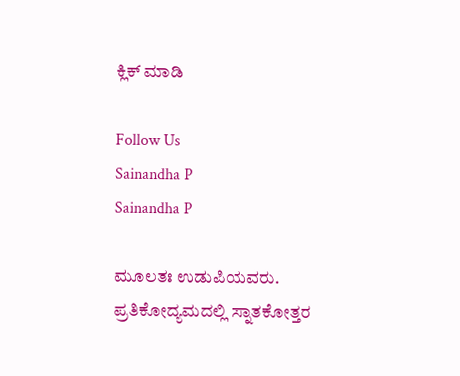ಕ್ಲಿಕ್ ಮಾಡಿ

Follow Us
Sainandha P
Sainandha P

ಮೂಲತಃ ಉಡುಪಿಯವರು. ಪ್ರತಿಕೋದ್ಯಮದಲ್ಲಿ ಸ್ನಾತಕೋತ್ತರ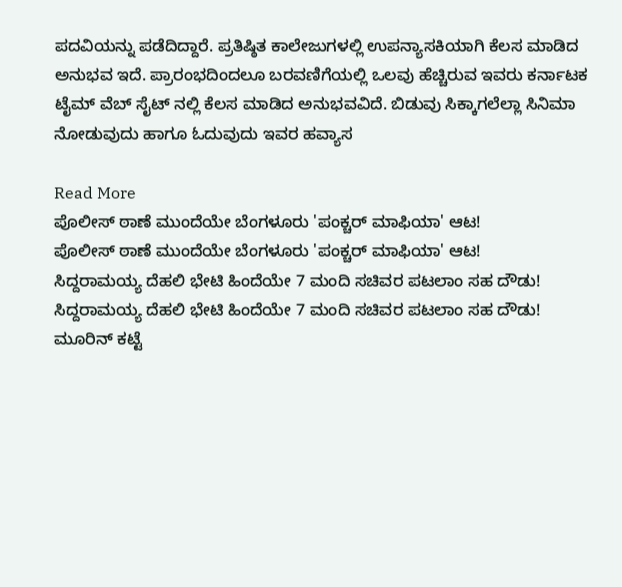ಪದವಿಯನ್ನು ಪಡೆದಿದ್ದಾರೆ. ಪ್ರತಿಷ್ಠಿತ ಕಾಲೇಜುಗಳಲ್ಲಿ ಉಪನ್ಯಾಸಕಿಯಾಗಿ ಕೆಲಸ ಮಾಡಿದ ಅನುಭವ ಇದೆ. ಪ್ರಾರಂಭದಿಂದಲೂ ಬರವಣಿಗೆಯಲ್ಲಿ ಒಲವು ಹೆಚ್ಚಿರುವ ಇವರು ಕರ್ನಾಟಕ ಟೈಮ್ ವೆಬ್ ಸೈಟ್ ನಲ್ಲಿ ಕೆಲಸ ಮಾಡಿದ ಅನುಭವವಿದೆ. ಬಿಡುವು ಸಿಕ್ಕಾಗಲೆಲ್ಲಾ ಸಿನಿಮಾ ನೋಡುವುದು ಹಾಗೂ ಓದುವುದು ಇವರ ಹವ್ಯಾಸ

Read More
ಪೊಲೀಸ್ ಠಾಣೆ ಮುಂದೆಯೇ ಬೆಂಗಳೂರು 'ಪಂಕ್ಚರ್ ಮಾಫಿಯಾ' ಆಟ!
ಪೊಲೀಸ್ ಠಾಣೆ ಮುಂದೆಯೇ ಬೆಂಗಳೂರು 'ಪಂಕ್ಚರ್ ಮಾಫಿಯಾ' ಆಟ!
ಸಿದ್ದರಾಮಯ್ಯ ದೆಹಲಿ ಭೇಟಿ ಹಿಂದೆಯೇ 7 ಮಂದಿ ಸಚಿವರ ಪಟಲಾಂ ಸಹ ದೌಡು!
ಸಿದ್ದರಾಮಯ್ಯ ದೆಹಲಿ ಭೇಟಿ ಹಿಂದೆಯೇ 7 ಮಂದಿ ಸಚಿವರ ಪಟಲಾಂ ಸಹ ದೌಡು!
ಮೂರಿನ್ ಕಟ್ಟೆ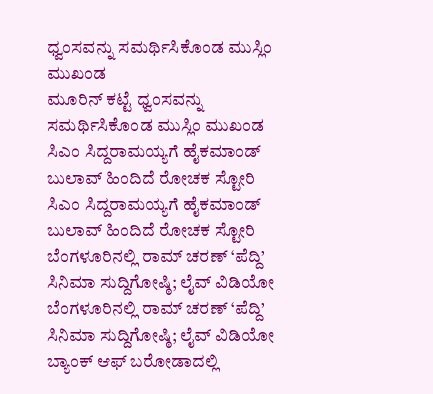ಧ್ವಂಸವನ್ನು ಸಮರ್ಥಿಸಿಕೊಂಡ ಮುಸ್ಲಿಂ ಮುಖಂಡ
ಮೂರಿನ್ ಕಟ್ಟೆ ಧ್ವಂಸವನ್ನು ಸಮರ್ಥಿಸಿಕೊಂಡ ಮುಸ್ಲಿಂ ಮುಖಂಡ
ಸಿಎಂ ಸಿದ್ದರಾಮಯ್ಯಗೆ ಹೈಕಮಾಂಡ್ ಬುಲಾವ್ ಹಿಂದಿದೆ ರೋಚಕ ಸ್ಟೋರಿ
ಸಿಎಂ ಸಿದ್ದರಾಮಯ್ಯಗೆ ಹೈಕಮಾಂಡ್ ಬುಲಾವ್ ಹಿಂದಿದೆ ರೋಚಕ ಸ್ಟೋರಿ
ಬೆಂಗಳೂರಿನಲ್ಲಿ ರಾಮ್ ಚರಣ್ ‘ಪೆದ್ದಿ’ ಸಿನಿಮಾ ಸುದ್ದಿಗೋಷ್ಠಿ; ಲೈವ್ ವಿಡಿಯೋ
ಬೆಂಗಳೂರಿನಲ್ಲಿ ರಾಮ್ ಚರಣ್ ‘ಪೆದ್ದಿ’ ಸಿನಿಮಾ ಸುದ್ದಿಗೋಷ್ಠಿ; ಲೈವ್ ವಿಡಿಯೋ
ಬ್ಯಾಂಕ್ ಆಫ್ ಬರೋಡಾದಲ್ಲಿ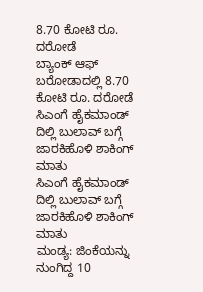8.70 ಕೋಟಿ ರೂ. ದರೋಡೆ
ಬ್ಯಾಂಕ್ ಆಫ್ ಬರೋಡಾದಲ್ಲಿ 8.70 ಕೋಟಿ ರೂ. ದರೋಡೆ
ಸಿಎಂಗೆ ಹೈಕಮಾಂಡ್ ದಿಲ್ಲಿ ಬುಲಾವ್ ಬಗ್ಗೆ ಜಾರಕಿಹೊಳಿ ಶಾಕಿಂಗ್ ಮಾತು
ಸಿಎಂಗೆ ಹೈಕಮಾಂಡ್ ದಿಲ್ಲಿ ಬುಲಾವ್ ಬಗ್ಗೆ ಜಾರಕಿಹೊಳಿ ಶಾಕಿಂಗ್ ಮಾತು
ಮಂಡ್ಯ: ಜಿಂಕೆಯನ್ನು ನುಂಗಿದ್ದ 10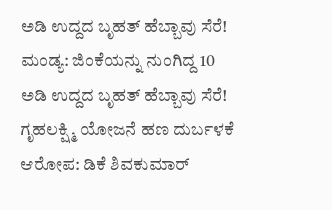ಅಡಿ ಉದ್ದದ ಬೃಹತ್ ಹೆಬ್ಬಾವು ಸೆರೆ!
ಮಂಡ್ಯ: ಜಿಂಕೆಯನ್ನು ನುಂಗಿದ್ದ 10 ಅಡಿ ಉದ್ದದ ಬೃಹತ್ ಹೆಬ್ಬಾವು ಸೆರೆ!
ಗೃಹಲಕ್ಷ್ಮಿ ಯೋಜನೆ ಹಣ ದುರ್ಬಳಕೆ ಆರೋಪ: ಡಿಕೆ ಶಿವಕುಮಾರ್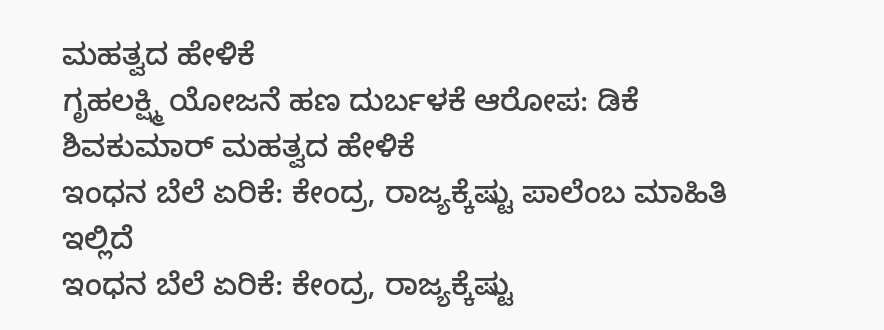ಮಹತ್ವದ ಹೇಳಿಕೆ
ಗೃಹಲಕ್ಷ್ಮಿ ಯೋಜನೆ ಹಣ ದುರ್ಬಳಕೆ ಆರೋಪ: ಡಿಕೆ ಶಿವಕುಮಾರ್ ಮಹತ್ವದ ಹೇಳಿಕೆ
ಇಂಧನ ಬೆಲೆ ಏರಿಕೆ: ಕೇಂದ್ರ, ರಾಜ್ಯಕ್ಕೆಷ್ಟು ಪಾಲೆಂಬ ಮಾಹಿತಿ ಇಲ್ಲಿದೆ
ಇಂಧನ ಬೆಲೆ ಏರಿಕೆ: ಕೇಂದ್ರ, ರಾಜ್ಯಕ್ಕೆಷ್ಟು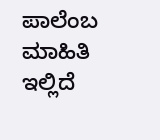ಪಾಲೆಂಬ ಮಾಹಿತಿ ಇಲ್ಲಿದೆ